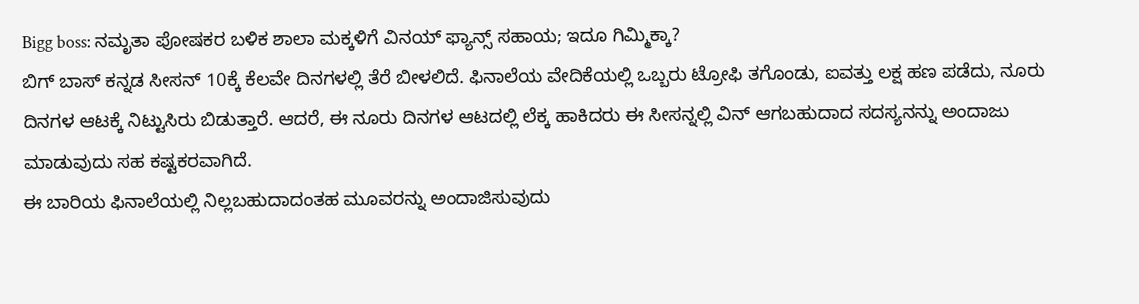Bigg boss: ನಮೃತಾ ಪೋಷಕರ ಬಳಿಕ ಶಾಲಾ ಮಕ್ಕಳಿಗೆ ವಿನಯ್ ಫ್ಯಾನ್ಸ್ ಸಹಾಯ; ಇದೂ ಗಿಮ್ಮಿಕ್ಕಾ?
ಬಿಗ್ ಬಾಸ್ ಕನ್ನಡ ಸೀಸನ್ 10ಕ್ಕೆ ಕೆಲವೇ ದಿನಗಳಲ್ಲಿ ತೆರೆ ಬೀಳಲಿದೆ. ಫಿನಾಲೆಯ ವೇದಿಕೆಯಲ್ಲಿ ಒಬ್ಬರು ಟ್ರೋಫಿ ತಗೊಂಡು, ಐವತ್ತು ಲಕ್ಷ ಹಣ ಪಡೆದು, ನೂರು ದಿನಗಳ ಆಟಕ್ಕೆ ನಿಟ್ಟುಸಿರು ಬಿಡುತ್ತಾರೆ. ಆದರೆ, ಈ ನೂರು ದಿನಗಳ ಆಟದಲ್ಲಿ ಲೆಕ್ಕ ಹಾಕಿದರು ಈ ಸೀಸನ್ನಲ್ಲಿ ವಿನ್ ಆಗಬಹುದಾದ ಸದಸ್ಯನನ್ನು ಅಂದಾಜು ಮಾಡುವುದು ಸಹ ಕಷ್ಟಕರವಾಗಿದೆ.
ಈ ಬಾರಿಯ ಫಿನಾಲೆಯಲ್ಲಿ ನಿಲ್ಲಬಹುದಾದಂತಹ ಮೂವರನ್ನು ಅಂದಾಜಿಸುವುದು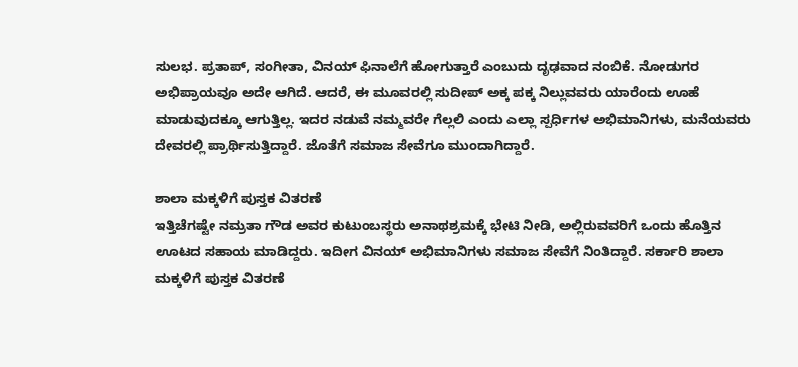ಸುಲಭ. ಪ್ರತಾಪ್, ಸಂಗೀತಾ, ವಿನಯ್ ಫಿನಾಲೆಗೆ ಹೋಗುತ್ತಾರೆ ಎಂಬುದು ದೃಢವಾದ ನಂಬಿಕೆ. ನೋಡುಗರ ಅಭಿಪ್ರಾಯವೂ ಅದೇ ಆಗಿದೆ. ಆದರೆ, ಈ ಮೂವರಲ್ಲಿ ಸುದೀಪ್ ಅಕ್ಕ ಪಕ್ಕ ನಿಲ್ಲುವವರು ಯಾರೆಂದು ಊಹೆ ಮಾಡುವುದಕ್ಕೂ ಆಗುತ್ತಿಲ್ಲ. ಇದರ ನಡುವೆ ನಮ್ಮವರೇ ಗೆಲ್ಲಲಿ ಎಂದು ಎಲ್ಲಾ ಸ್ಪರ್ಧಿಗಳ ಅಭಿಮಾನಿಗಳು, ಮನೆಯವರು ದೇವರಲ್ಲಿ ಪ್ರಾರ್ಥಿಸುತ್ತಿದ್ದಾರೆ. ಜೊತೆಗೆ ಸಮಾಜ ಸೇವೆಗೂ ಮುಂದಾಗಿದ್ದಾರೆ.

ಶಾಲಾ ಮಕ್ಕಳಿಗೆ ಪುಸ್ತಕ ವಿತರಣೆ
ಇತ್ತಿಚೆಗಷ್ಟೇ ನಮ್ರತಾ ಗೌಡ ಅವರ ಕುಟುಂಬಸ್ಥರು ಅನಾಥಶ್ರಮಕ್ಕೆ ಭೇಟಿ ನೀಡಿ, ಅಲ್ಲಿರುವವರಿಗೆ ಒಂದು ಹೊತ್ತಿನ ಊಟದ ಸಹಾಯ ಮಾಡಿದ್ದರು. ಇದೀಗ ವಿನಯ್ ಅಭಿಮಾನಿಗಳು ಸಮಾಜ ಸೇವೆಗೆ ನಿಂತಿದ್ದಾರೆ. ಸರ್ಕಾರಿ ಶಾಲಾ ಮಕ್ಕಳಿಗೆ ಪುಸ್ತಕ ವಿತರಣೆ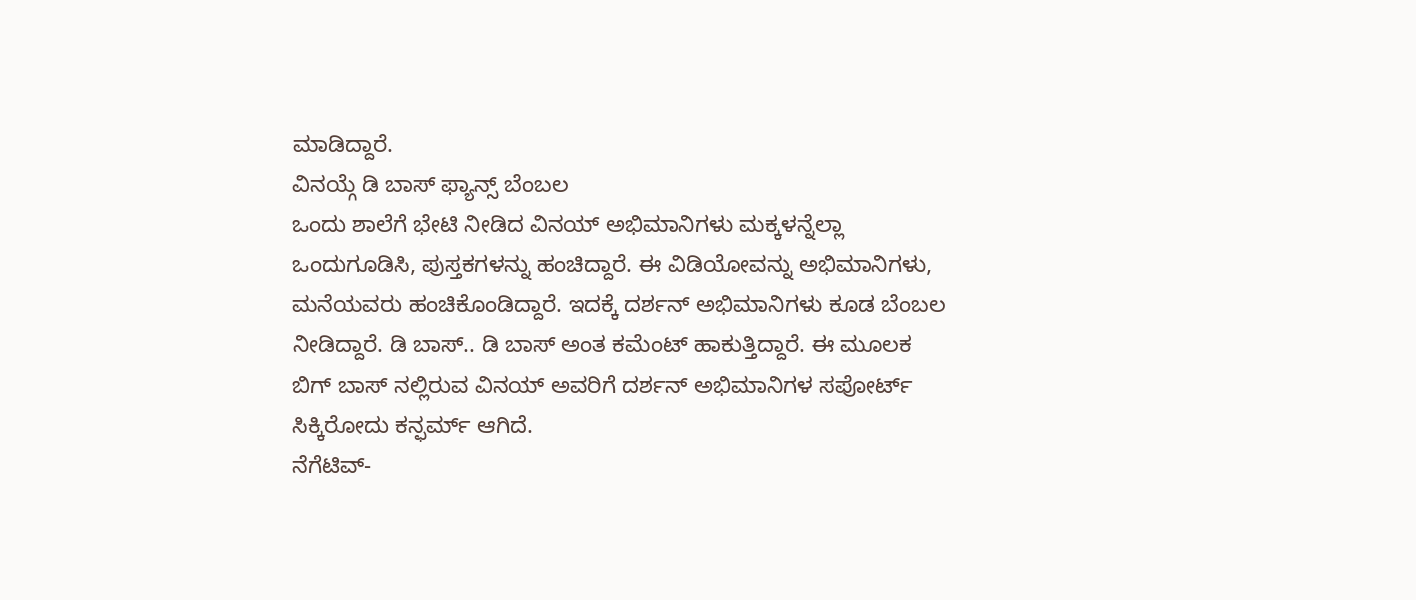ಮಾಡಿದ್ದಾರೆ.
ವಿನಯ್ಗೆ ಡಿ ಬಾಸ್ ಫ್ಯಾನ್ಸ್ ಬೆಂಬಲ
ಒಂದು ಶಾಲೆಗೆ ಭೇಟಿ ನೀಡಿದ ವಿನಯ್ ಅಭಿಮಾನಿಗಳು ಮಕ್ಕಳನ್ನೆಲ್ಲಾ ಒಂದುಗೂಡಿಸಿ, ಪುಸ್ತಕಗಳನ್ನು ಹಂಚಿದ್ದಾರೆ. ಈ ವಿಡಿಯೋವನ್ನು ಅಭಿಮಾನಿಗಳು, ಮನೆಯವರು ಹಂಚಿಕೊಂಡಿದ್ದಾರೆ. ಇದಕ್ಕೆ ದರ್ಶನ್ ಅಭಿಮಾನಿಗಳು ಕೂಡ ಬೆಂಬಲ ನೀಡಿದ್ದಾರೆ. ಡಿ ಬಾಸ್.. ಡಿ ಬಾಸ್ ಅಂತ ಕಮೆಂಟ್ ಹಾಕುತ್ತಿದ್ದಾರೆ. ಈ ಮೂಲಕ ಬಿಗ್ ಬಾಸ್ ನಲ್ಲಿರುವ ವಿನಯ್ ಅವರಿಗೆ ದರ್ಶನ್ ಅಭಿಮಾನಿಗಳ ಸಪೋರ್ಟ್ ಸಿಕ್ಕಿರೋದು ಕನ್ಫರ್ಮ್ ಆಗಿದೆ.
ನೆಗೆಟಿವ್-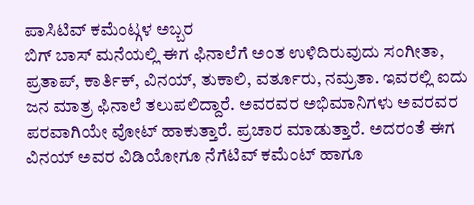ಪಾಸಿಟಿವ್ ಕಮೆಂಟ್ಗಳ ಅಬ್ಬರ
ಬಿಗ್ ಬಾಸ್ ಮನೆಯಲ್ಲಿ ಈಗ ಫಿನಾಲೆಗೆ ಅಂತ ಉಳಿದಿರುವುದು ಸಂಗೀತಾ, ಪ್ರತಾಪ್, ಕಾರ್ತಿಕ್, ವಿನಯ್, ತುಕಾಲಿ, ವರ್ತೂರು, ನಮ್ರತಾ. ಇವರಲ್ಲಿ ಐದು ಜನ ಮಾತ್ರ ಫಿನಾಲೆ ತಲುಪಲಿದ್ದಾರೆ. ಅವರವರ ಅಭಿಮಾನಿಗಳು ಅವರವರ ಪರವಾಗಿಯೇ ವೋಟ್ ಹಾಕುತ್ತಾರೆ. ಪ್ರಚಾರ ಮಾಡುತ್ತಾರೆ. ಅದರಂತೆ ಈಗ ವಿನಯ್ ಅವರ ವಿಡಿಯೋಗೂ ನೆಗೆಟಿವ್ ಕಮೆಂಟ್ ಹಾಗೂ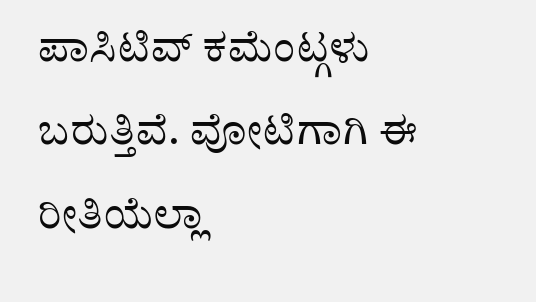ಪಾಸಿಟಿವ್ ಕಮೆಂಟ್ಗಳು ಬರುತ್ತಿವೆ. ವೋಟಿಗಾಗಿ ಈ ರೀತಿಯೆಲ್ಲಾ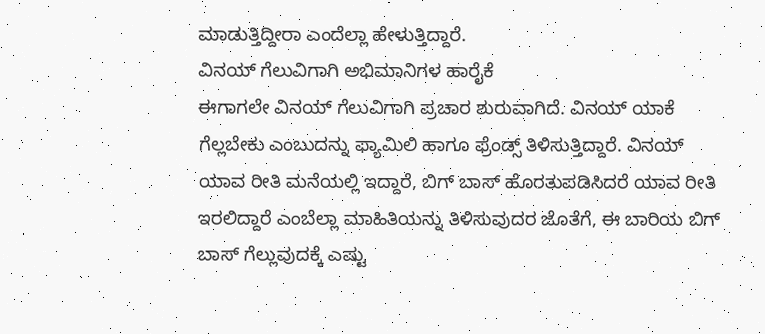ಮಾಡುತ್ತಿದ್ದೀರಾ ಎಂದೆಲ್ಲಾ ಹೇಳುತ್ತಿದ್ದಾರೆ.
ವಿನಯ್ ಗೆಲುವಿಗಾಗಿ ಅಭಿಮಾನಿಗಳ ಹಾರೈಕೆ
ಈಗಾಗಲೇ ವಿನಯ್ ಗೆಲುವಿಗಾಗಿ ಪ್ರಚಾರ ಶುರುವಾಗಿದೆ. ವಿನಯ್ ಯಾಕೆ ಗೆಲ್ಲಬೇಕು ಎಂಬುದನ್ನು ಫ್ಯಾಮಿಲಿ ಹಾಗೂ ಫ್ರೆಂಡ್ಸ್ ತಿಳಿಸುತ್ತಿದ್ದಾರೆ. ವಿನಯ್ ಯಾವ ರೀತಿ ಮನೆಯಲ್ಲಿ ಇದ್ದಾರೆ, ಬಿಗ್ ಬಾಸ್ ಹೊರತುಪಡಿಸಿದರೆ ಯಾವ ರೀತಿ ಇರಲಿದ್ದಾರೆ ಎಂಬೆಲ್ಲಾ ಮಾಹಿತಿಯನ್ನು ತಿಳಿಸುವುದರ ಜೊತೆಗೆ, ಈ ಬಾರಿಯ ಬಿಗ್ ಬಾಸ್ ಗೆಲ್ಲುವುದಕ್ಕೆ ಎಷ್ಟು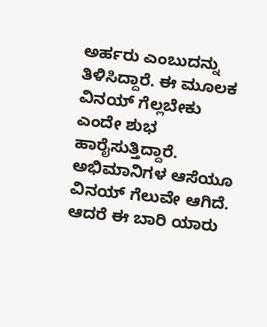ಅರ್ಹರು ಎಂಬುದನ್ನು ತಿಳಿಸಿದ್ದಾರೆ. ಈ ಮೂಲಕ ವಿನಯ್ ಗೆಲ್ಲಬೇಕು ಎಂದೇ ಶುಭ ಹಾರೈಸುತ್ತಿದ್ದಾರೆ. ಅಭಿಮಾನಿಗಳ ಆಸೆಯೂ ವಿನಯ್ ಗೆಲುವೇ ಆಗಿದೆ. ಆದರೆ ಈ ಬಾರಿ ಯಾರು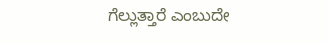ಗೆಲ್ಲುತ್ತಾರೆ ಎಂಬುದೇ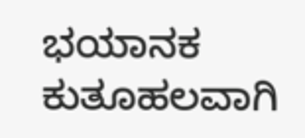ಭಯಾನಕ ಕುತೂಹಲವಾಗಿ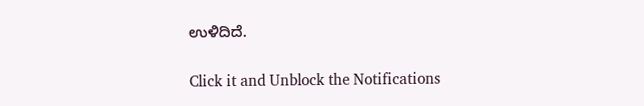ಉಳಿದಿದೆ.


Click it and Unblock the Notifications